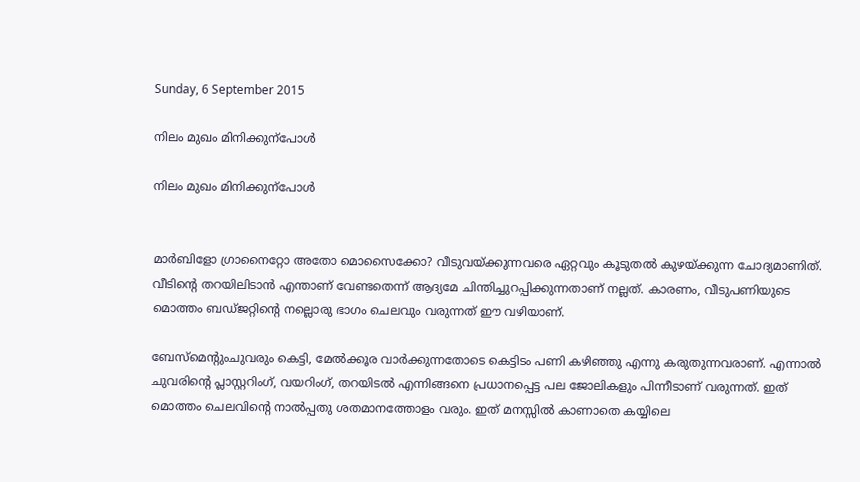Sunday, 6 September 2015

നിലം മുഖം മിനിക്കുന്പോൾ

നിലം മുഖം മിനിക്കുന്പോൾ


മാർബിളോ ഗ്രാനൈറ്റോ അതോ മൊസൈക്കോ? വീടുവയ്ക്കുന്നവരെ ഏറ്റവും കൂടുതൽ കുഴയ്ക്കുന്ന ചോദ്യമാണിത്. വീടിന്റെ തറയിലിടാൻ എന്താണ് വേണ്ടതെന്ന് ആദ്യമേ ചിന്തിച്ചുറപ്പിക്കുന്നതാണ് നല്ലത്. കാരണം, വീടുപണിയുടെ മൊത്തം ബഡ്ജറ്റിന്റെ നല്ലൊരു ഭാഗം ചെലവും വരുന്നത് ഈ വഴിയാണ്.

ബേസ്മെന്റുംചുവരും കെട്ടി, മേൽക്കൂര വാർക്കുന്നതോടെ കെട്ടിടം പണി കഴിഞ്ഞു എന്നു കരുതുന്നവരാണ്. എന്നാൽ ചുവരിന്റെ പ്ലാസ്റ്ററിംഗ്, വയറിംഗ്, തറയിടൽ എന്നിങ്ങനെ പ്രധാനപ്പെട്ട പല ജോലികളും പിന്നീടാണ് വരുന്നത്. ഇത്  മൊത്തം ചെലവിന്റെ നാൽപ്പതു ശതമാനത്തോളം വരും. ഇത് മനസ്സിൽ കാണാതെ കയ്യിലെ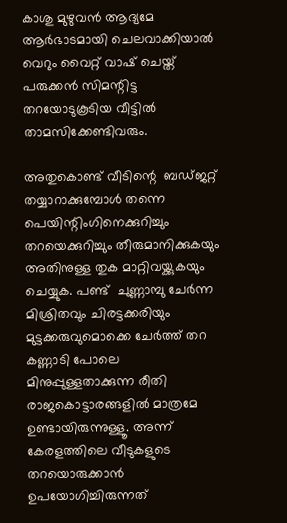കാശു മുഴുവൻ ആദ്യമേ ആർഭാടമായി ചെലവാക്കിയാൽ വെറും വൈറ്റ് വാഷ് ചെയ്ത് പരുക്കൻ സിമന്റിട്ട തറയോടുകൂടിയ വീട്ടിൽ താമസിക്കേണ്ടിവരും.

അതുകൊണ്ട് വീടിന്റെ  ബഡ്ജറ്റ്  തയ്യാറാക്കുമ്പോൾ തന്നെ പെയിന്റിംഗിനെക്കുറിച്ചും തറയെക്കുറിച്ചും തീരുമാനിക്കുകയും അതിനുള്ള തുക മാറ്റിവയ്ക്കുകയും ചെയ്യുക. പണ്ട്  ചുണ്ണാമ്പു ചേർന്ന മിശ്രിതവും ചിരട്ടക്കരിയും മുട്ടക്കരുവുമൊക്കെ ചേർത്ത് തറ കണ്ണാടി പോലെ മിനുപ്പുള്ളതാക്കുന്ന രീതി രാജകൊട്ടാരങ്ങളിൽ മാത്രമേ ഉണ്ടായിരുന്നുള്ളൂ. അന്ന് കേരളത്തിലെ വീടുകളുടെ തറയൊരുക്കാൻ ഉപയോഗിച്ചിരുന്നത്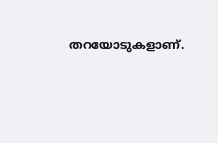തറയോടുകളാണ്.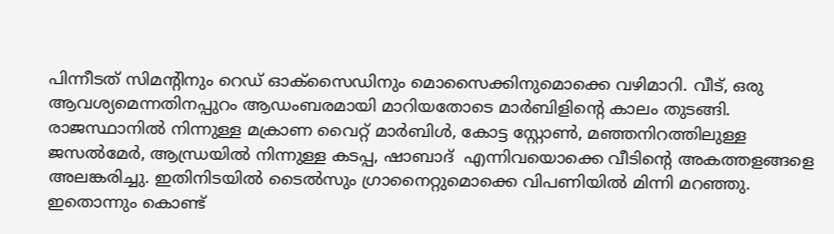പിന്നീടത് സിമന്റിനും റെഡ് ഓക്‌സൈഡിനും മൊസൈക്കിനുമൊക്കെ വഴിമാറി. വീട്, ഒരു ആവശ്യമെന്നതിനപ്പുറം ആഡംബരമായി മാറിയതോടെ മാർബിളിന്റെ കാലം തുടങ്ങി. രാജസ്ഥാനിൽ നിന്നുള്ള മക്രാണ വൈറ്റ് മാർബിൾ, കോട്ട സ്റ്റോൺ, മഞ്ഞനിറത്തിലുള്ള ജസൽമേർ, ആന്ധ്രയിൽ നിന്നുള്ള കടപ്പ, ഷാബാദ്  എന്നിവയൊക്കെ വീടിന്റെ അകത്തളങ്ങളെ അലങ്കരിച്ചു. ഇതിനിടയിൽ ടൈൽസും ഗ്രാനൈറ്റുമൊക്കെ വിപണിയിൽ മിന്നി മറഞ്ഞു. ഇതൊന്നും കൊണ്ട്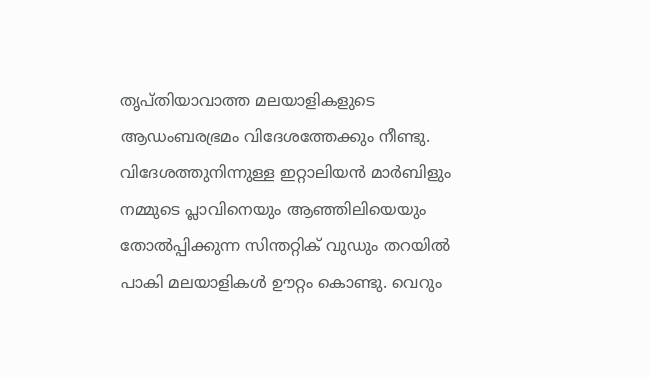തൃപ്തിയാവാത്ത മലയാളികളുടെ ആഡംബരഭ്രമം വിദേശത്തേക്കും നീണ്ടു. വിദേശത്തുനിന്നുള്ള ഇറ്റാലിയൻ മാർബിളും നമ്മുടെ പ്ലാവിനെയും ആഞ്ഞിലിയെയും തോൽപ്പിക്കുന്ന സിന്തറ്റിക് വുഡും തറയിൽ പാകി മലയാളികൾ ഊറ്റം കൊണ്ടു. വെറും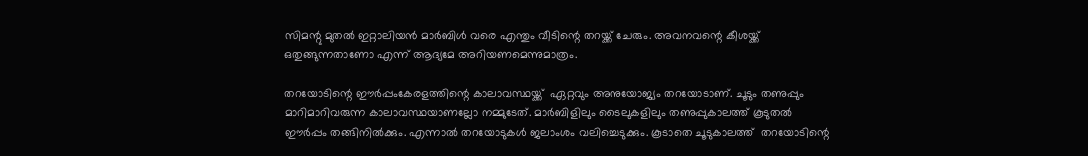സിമന്റു മുതൽ ഇറ്റാലിയൻ മാർബിൾ വരെ എന്തും വീടിന്റെ തറയ്ക്ക് ചേരും. അവനവന്റെ കീശയ്ക്ക് ഒതുങ്ങുന്നതാണോ എന്ന് ആദ്യമേ അറിയണമെന്നുമാത്രം.

തറയോടിന്റെ ഈർപ്പംകേരളത്തിന്റെ കാലാവസ്ഥയ്ക്ക്  ഏറ്റവും അനുയോജ്യം തറയോടാണ്. ചൂടും തണുപ്പും മാറിമാറിവരുന്ന കാലാവസ്ഥയാണല്ലോ നമ്മുടേത്. മാർബിളിലും ടൈലുകളിലും തണുപ്പുകാലത്ത് കൂടുതൽ ഈർപ്പം തങ്ങിനിൽക്കും. എന്നാൽ തറയോടുകൾ ജലാംശം വലിച്ചെടുക്കും. കൂടാതെ ചൂടുകാലത്ത്  തറയോടിന്റെ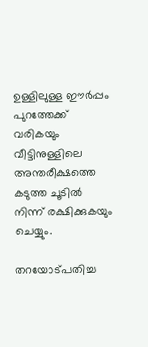ഉള്ളിലുള്ള ഈർപ്പം പുറത്തേക്ക് വരികയും വീട്ടിനുള്ളിലെ അന്തരീക്ഷത്തെ കടുത്ത ചൂടിൽ നിന്ന് രക്ഷിക്കുകയും ചെയ്യും.

തറയോട്പതിച്ച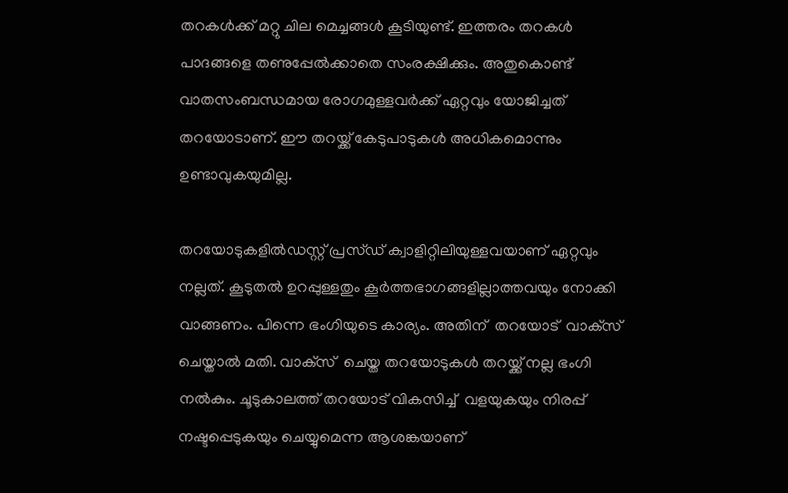തറകൾക്ക് മറ്റു ചില മെച്ചങ്ങൾ കൂടിയുണ്ട്. ഇത്തരം തറകൾ പാദങ്ങളെ തണുപ്പേൽക്കാതെ സംരക്ഷിക്കും. അതുകൊണ്ട് വാതസംബന്ധമായ രോഗമുള്ളവർക്ക് ഏറ്റവും യോജിച്ചത് തറയോടാണ്. ഈ തറയ്ക്ക് കേടുപാടുകൾ അധികമൊന്നും ഉണ്ടാവുകയുമില്ല.

തറയോടുകളിൽഡസ്റ്റ് പ്രസ്ഡ് ക്വാളിറ്റിലിയുള്ളവയാണ് ഏറ്റവും നല്ലത്. കൂടുതൽ ഉറപ്പുള്ളതും കൂർത്തഭാഗങ്ങളില്ലാത്തവയും നോക്കി വാങ്ങണം. പിന്നെ ഭംഗിയുടെ കാര്യം. അതിന്  തറയോട്  വാക്‌സ് ചെയ്താൽ മതി. വാക്‌സ്  ചെയ്ത തറയോടുകൾ തറയ്ക്ക് നല്ല ഭംഗി നൽകും. ചൂടുകാലത്ത് തറയോട് വികസിച്ച്  വളയുകയും നിരപ്പ്  നഷ്ടപ്പെടുകയും ചെയ്യുമെന്ന ആശങ്കയാണ്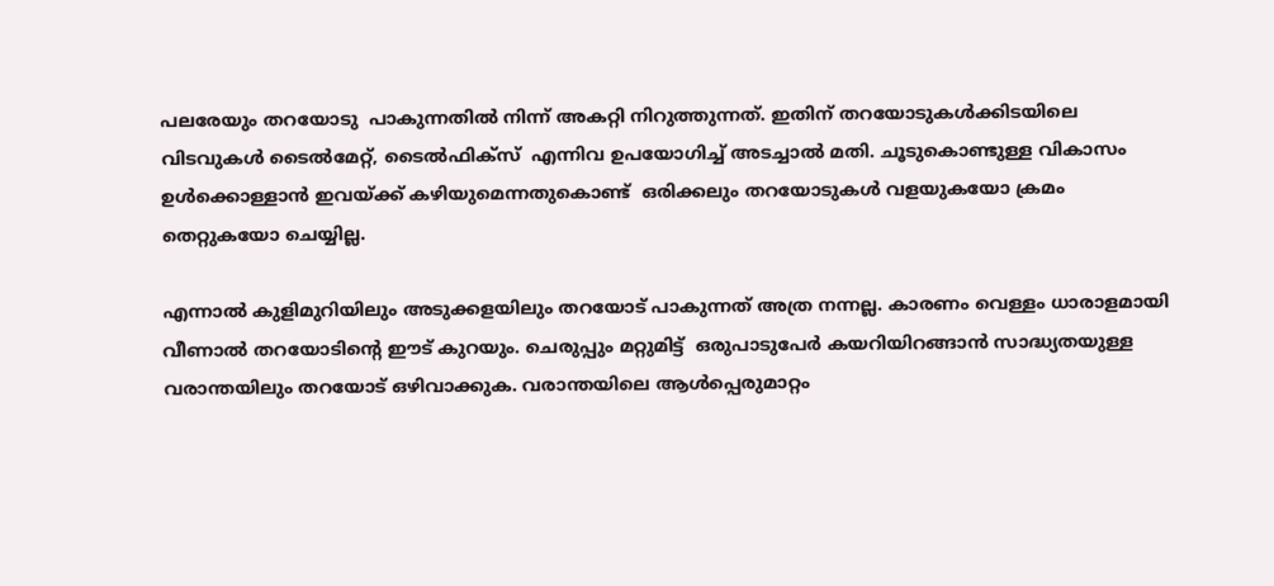പലരേയും തറയോടു  പാകുന്നതിൽ നിന്ന് അകറ്റി നിറുത്തുന്നത്. ഇതിന് തറയോടുകൾക്കിടയിലെ വിടവുകൾ ടൈൽമേറ്റ്, ടൈൽഫിക്‌സ്  എന്നിവ ഉപയോഗിച്ച് അടച്ചാൽ മതി. ചൂടുകൊണ്ടുള്ള വികാസം ഉൾക്കൊള്ളാൻ ഇവയ്ക്ക് കഴിയുമെന്നതുകൊണ്ട്  ഒരിക്കലും തറയോടുകൾ വളയുകയോ ക്രമം തെറ്റുകയോ ചെയ്യില്ല.

എന്നാൽ കുളിമുറിയിലും അടുക്കളയിലും തറയോട് പാകുന്നത് അത്ര നന്നല്ല. കാരണം വെള്ളം ധാരാളമായി വീണാൽ തറയോടിന്റെ ഈട് കുറയും. ചെരുപ്പും മറ്റുമിട്ട്  ഒരുപാടുപേർ കയറിയിറങ്ങാൻ സാദ്ധ്യതയുള്ള വരാന്തയിലും തറയോട് ഒഴിവാക്കുക. വരാന്തയിലെ ആൾപ്പെരുമാറ്റം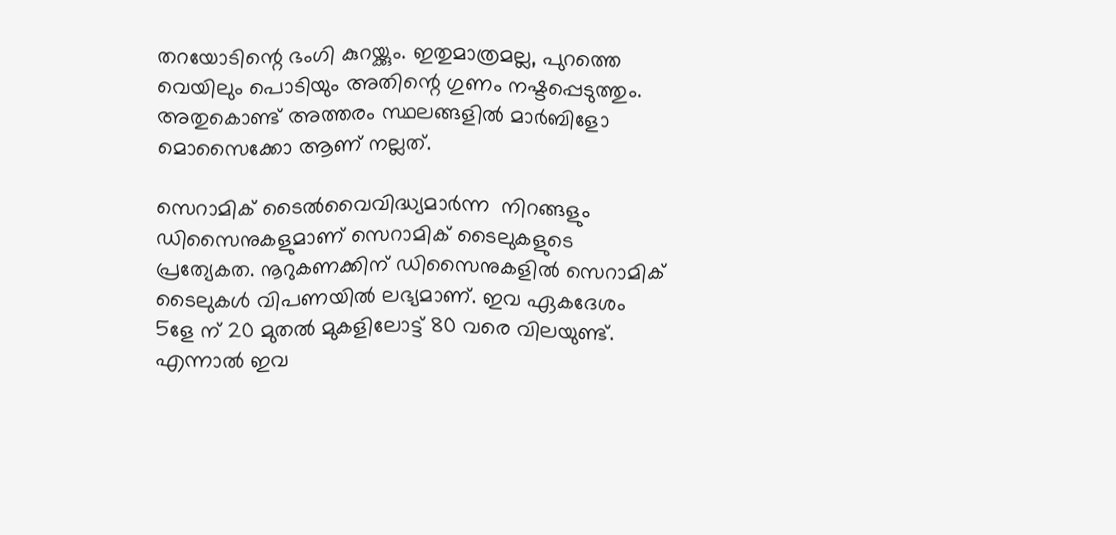തറയോടിന്റെ ഭംഗി കുറയ്ക്കും. ഇതുമാത്രമല്ല, പുറത്തെ വെയിലും പൊടിയും അതിന്റെ ഗുണം നഷ്ടപ്പെടുത്തും. അതുകൊണ്ട് അത്തരം സ്ഥലങ്ങളിൽ മാർബിളോ മൊസൈക്കോ ആണ് നല്ലത്.

സെറാമിക് ടൈൽവൈവിദ്ധ്യമാർന്ന  നിറങ്ങളും ഡിസൈനുകളുമാണ് സെറാമിക് ടൈലുകളുടെ പ്രത്യേകത. നൂറുകണക്കിന് ഡിസൈനുകളിൽ സെറാമിക് ടൈലുകൾ വിപണയിൽ ലഭ്യമാണ്. ഇവ ഏകദേശം 5ളേ ന് 20 മുതൽ മുകളിലോട്ട് 80 വരെ വിലയുണ്ട്. എന്നാൽ ഇവ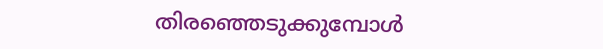തിരഞ്ഞെടുക്കുമ്പോൾ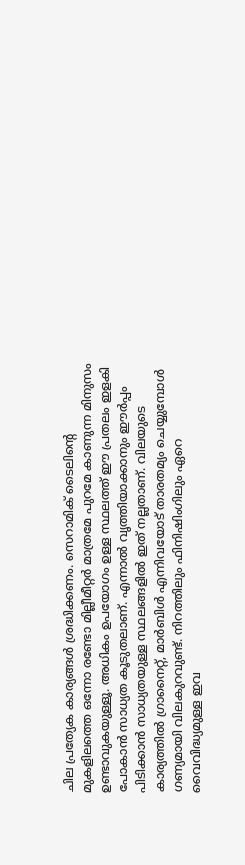ചില പ്രത്യേക കാര്യങ്ങൾ ശ്രദ്ധിക്കണം. സെറാമിക് ടൈലിന്റെ മുകളിലത്തെ ഒന്നോ രണ്ടോ മില്ലീമീറ്റർ മാത്രമേ പുറമേ കാണുന്ന മിനുസം ഉണ്ടാവുകയുള്ളൂ. അധികം ഉപയോഗം ഉള്ള സ്ഥലത്ത് ഈ പ്രതലം ഇളകി പോകാൻ സാധ്യത കൂടുതലാണ്. എന്നാൽ വൃത്തിയാക്കാനും ഈർപ്പം പിടിക്കാൻ സാധ്യതയുള്ള സ്ഥലങ്ങളിൽ ഇത് നല്ലതാണ്. വിലയുടെ കാര്യത്തിൽ ഗ്രാനൈറ്റ്, മാർബിൾ എന്നിവയോട് താരതമ്യം ചെയ്യുമ്പോൾ ഗണ്യമായി വിലകുറവുണ്ട്. നിറത്തിലും ഫിനിഷിംഗിലും ഏറെ വൈവിദ്ധ്യമുള്ള ഇവ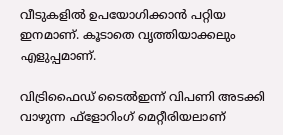വീടുകളിൽ ഉപയോഗിക്കാൻ പറ്റിയ ഇനമാണ്. കൂടാതെ വൃത്തിയാക്കലും എളുപ്പമാണ്.

വിട്രിഫൈഡ് ടൈൽഇന്ന് വിപണി അടക്കി വാഴുന്ന ഫ്‌ളോറിംഗ് മെറ്റീരിയലാണ്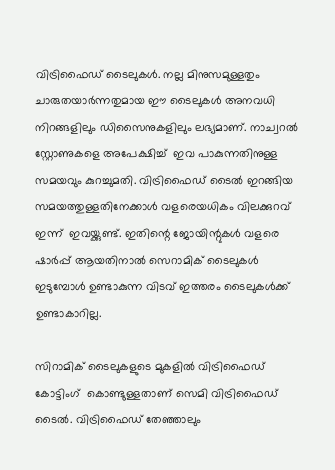വിട്രിഫൈഡ് ടൈലുകൾ. നല്ല മിനുസമുള്ളതും ചാരുതയാർന്നതുമായ ഈ ടൈലുകൾ അനവധി നിറങ്ങളിലും ഡിസൈനുകളിലും ലഭ്യമാണ്. നാച്വറൽ സ്റ്റോണുകളെ അപേക്ഷിച്ച്  ഇവ പാകുന്നതിനുള്ള സമയവും കുറച്ചുമതി. വിട്രിഫൈഡ് ടൈൽ ഇറങ്ങിയ സമയത്തുള്ളതിനേക്കാൾ വളരെയധികം വിലക്കുറവ് ഇന്ന്  ഇവയ്ക്കുണ്ട്. ഇതിന്റെ ജോയിന്റുകൾ വളരെ ഷാർപ്പ് ആയതിനാൽ സെറാമിക് ടൈലുകൾ ഇടുമ്പോൾ ഉണ്ടാകുന്ന വിടവ് ഇത്തരം ടൈലുകൾക്ക് ഉണ്ടാകാറില്ല.

സിറാമിക് ടൈലുകളുടെ മുകളിൽ വിട്രിഫൈഡ് കോട്ടിംഗ്  കൊണ്ടുള്ളതാണ് സെമി വിട്രിഫൈഡ് ടൈൽ. വിട്രിഫൈഡ് തേഞ്ഞാലും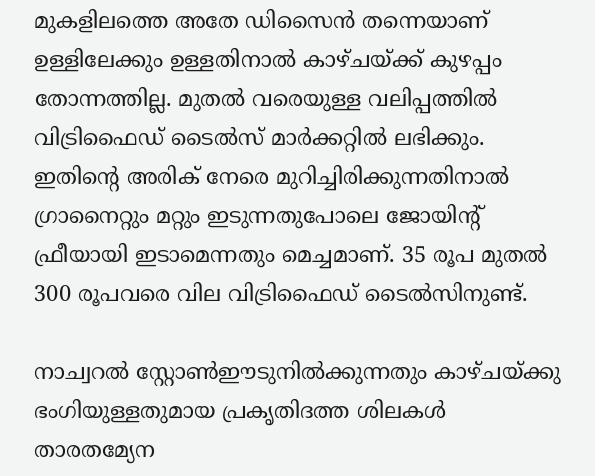മുകളിലത്തെ അതേ ഡിസൈൻ തന്നെയാണ് ഉള്ളിലേക്കും ഉള്ളതിനാൽ കാഴ്ചയ്ക്ക് കുഴപ്പം തോന്നത്തില്ല. മുതൽ വരെയുള്ള വലിപ്പത്തിൽ വിട്രിഫൈഡ് ടൈൽസ് മാർക്കറ്റിൽ ലഭിക്കും. ഇതിന്റെ അരിക് നേരെ മുറിച്ചിരിക്കുന്നതിനാൽ ഗ്രാനൈറ്റും മറ്റും ഇടുന്നതുപോലെ ജോയിന്റ് ഫ്രീയായി ഇടാമെന്നതും മെച്ചമാണ്. 35 രൂപ മുതൽ 300 രൂപവരെ വില വിട്രിഫൈഡ് ടൈൽസിനുണ്ട്.

നാച്വറൽ സ്റ്റോൺഈടുനിൽക്കുന്നതും കാഴ്ചയ്ക്കു ഭംഗിയുള്ളതുമായ പ്രകൃതിദത്ത ശിലകൾ താരതമ്യേന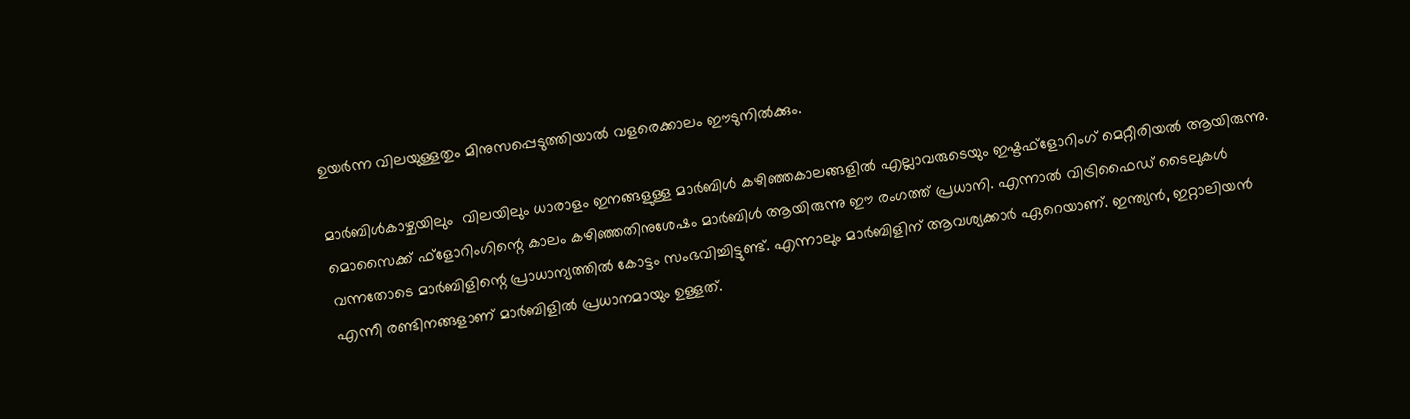ഉയർന്ന വിലയുള്ളതും മിനുസപ്പെടുത്തിയാൽ വളരെക്കാലം ഈടുനിൽക്കും.

മാർബിൾകാഴ്ചയിലും  വിലയിലും ധാരാളം ഇനങ്ങളുള്ള മാർബിൾ കഴിഞ്ഞകാലങ്ങളിൽ എല്ലാവരുടെയും ഇഷ്ടഫ്‌ളോറിംഗ് മെറ്റീരിയൽ ആയിരുന്നു. മൊസൈക്ക് ഫ്‌ളോറിംഗിന്റെ കാലം കഴിഞ്ഞതിനുശേഷം മാർബിൾ ആയിരുന്നു ഈ രംഗത്ത് പ്രധാനി. എന്നാൽ വിട്രിഫൈഡ് ടൈലുകൾ വന്നതോടെ മാർബിളിന്റെ പ്രാധാന്യത്തിൽ കോട്ടം സംഭവിച്ചിട്ടുണ്ട്. എന്നാലും മാർബിളിന് ആവശ്യക്കാർ ഏറെയാണ്. ഇന്ത്യൻ, ഇറ്റാലിയൻ എന്നീ രണ്ടിനങ്ങളാണ് മാർബിളിൽ പ്രധാനമായും ഉള്ളത്.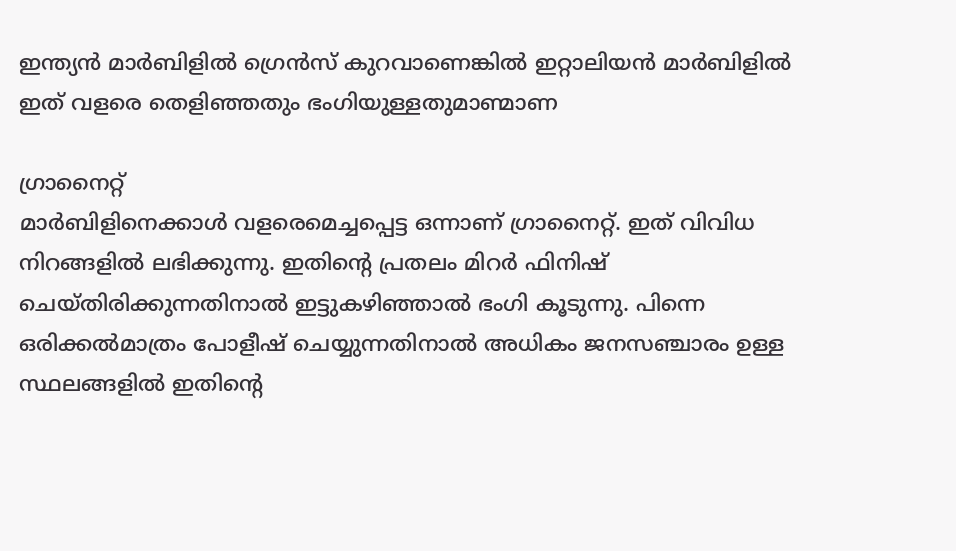ഇന്ത്യൻ മാർബിളിൽ ഗ്രെൻസ് കുറവാണെങ്കിൽ ഇറ്റാലിയൻ മാർബിളിൽ ഇത് വളരെ തെളിഞ്ഞതും ഭംഗിയുള്ളതുമാണ്മാണ

ഗ്രാനൈറ്റ്
മാർബിളിനെക്കാൾ വളരെമെച്ചപ്പെട്ട ഒന്നാണ് ഗ്രാനൈറ്റ്. ഇത് വിവിധ നിറങ്ങളിൽ ലഭിക്കുന്നു. ഇതിന്റെ പ്രതലം മിറർ ഫിനിഷ് ചെയ്തിരിക്കുന്നതിനാൽ ഇട്ടുകഴിഞ്ഞാൽ ഭംഗി കൂടുന്നു. പിന്നെ ഒരിക്കൽമാത്രം പോളീഷ് ചെയ്യുന്നതിനാൽ അധികം ജനസഞ്ചാരം ഉള്ള സ്ഥലങ്ങളിൽ ഇതിന്റെ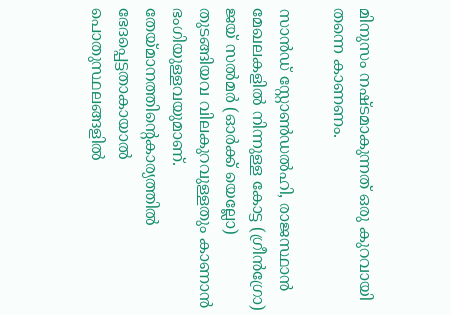മിനുസം നഷ്ടമാകുന്നത് ഒരു കുറവായി തന്നെ കാണണം.

സാൻഡ് സ്റ്റോൺഡൽഹി, രാജസ്ഥാൻ മേഖലകളിൽ നിന്നുള്ള കോട്ട (ഗ്രീൻഗ്രോ) ജയ് സൽമർ (ഓർക്ക് യെല്ലോ) തുടങ്ങിയവ വിലകുറവുള്ളതും കാണാൻ ഭംഗിയുള്ളവയുമാണ്. തേയ്മാനത്തിന്റെകാര്യത്തിൽ ഭേദപ്പെട്ടതാകായാൽ പൊതുസ്ഥലങ്ങളിൽ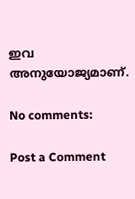ഇവ അനുയോജ്യമാണ്.

No comments:

Post a Comment